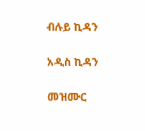ብሉይ ኪዳን

አዲስ ኪዳን

መዝሙር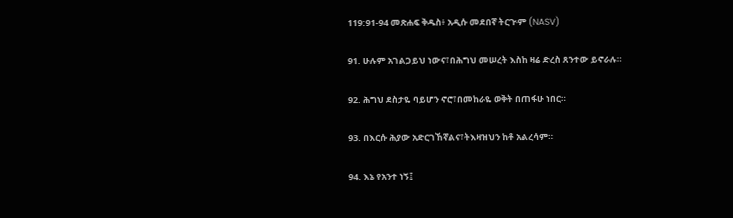119:91-94 መጽሐፍ ቅዱስ፥ አዲሱ መደበኛ ትርጒም (NASV)

91. ሁሉም አገልጋይህ ነውና፣በሕግህ መሠረት እስከ ዛሬ ድረስ ጸንተው ይኖራሉ።

92. ሕግህ ደስታዬ ባይሆን ኖሮ፣በመከራዬ ወቅት በጠፋሁ ነበር።

93. በእርሱ ሕያው አድርገኸኛልና፣ትእዛዝህን ከቶ አልረሳም።

94. እኔ የአንተ ነኝ፤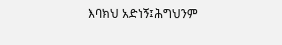እባክህ አድነኝ፤ሕግህንም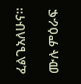ፈልጌአለሁና።

ሙሉ ምዕራፍ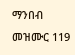ማንበብ መዝሙር 119